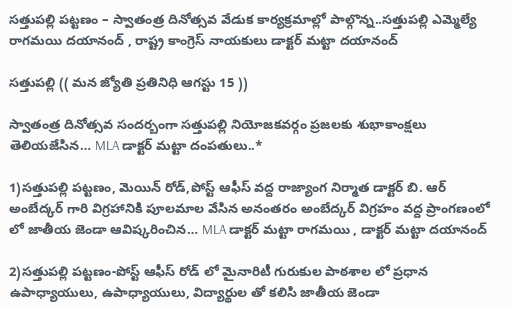సత్తుపల్లి పట్టణం – స్వాతంత్ర దినోత్సవ వేడుక కార్యక్రమాల్లో పాల్గొన్న..సత్తుపల్లి ఎమ్మెల్యే రాగమయి దయానంద్ , రాష్ట్ర కాంగ్రెస్ నాయకులు డాక్టర్ మట్టా దయానంద్

సత్తుపల్లి (( మన జ్యోతి ప్రతినిధి ఆగస్టు 15 ))

స్వాతంత్ర దినోత్సవ సందర్బంగా సత్తుపల్లి నియోజకవర్గం ప్రజలకు శుభాకాంక్షలు తెలియజేసిన… MLA డాక్టర్ మట్టా దంపతులు..*

1)సత్తుపల్లి పట్టణం, మెయిన్ రోడ్,పోస్ట్ ఆఫీస్ వద్ద రాజ్యాంగ నిర్మాత డాక్టర్ బి. ఆర్ అంబేద్కర్ గారి విగ్రహానికి పూలమాల వేసిన అనంతరం అంబేద్కర్ విగ్రహం వద్ద ప్రాంగణంలో లో జాతీయ జెండా ఆవిష్కరించిన… MLA డాక్టర్ మట్టా రాగమయి , డాక్టర్ మట్టా దయానంద్

2)సత్తుపల్లి పట్టణం-పోస్ట్ ఆఫీస్ రోడ్ లో మైనారిటీ గురుకుల పాఠశాల లో ప్రధాన ఉపాధ్యాయులు, ఉపాధ్యాయులు, విద్యార్థుల తో కలిసి జాతీయ జెండా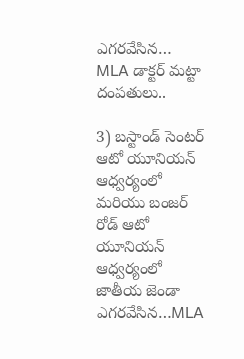ఎగరవేసిన… MLA డాక్టర్ మట్టా దంపతులు..

3) బస్టాండ్ సెంటర్ ఆటో యూనియన్ ఆధ్వర్యంలో మరియు బంజర్ రోడ్ ఆటో యూనియన్ ఆధ్వర్యంలో జాతీయ జెండా ఎగరవేసిన…MLA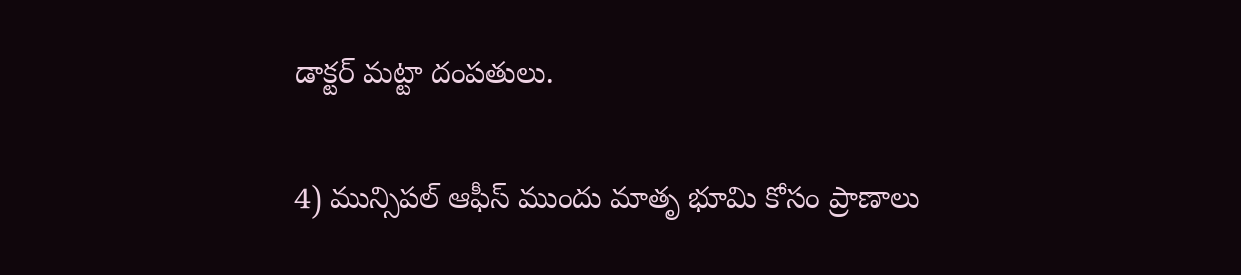డాక్టర్ మట్టా దంపతులు.

4) మున్సిపల్ ఆఫీస్ ముందు మాతృ భూమి కోసం ప్రాణాలు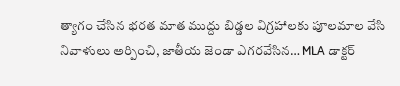త్యాగం చేసిన భరత మాత ముద్దు బిడ్డల విగ్రహాలకు పూలమాల వేసి నివాళులు అర్పించి, జాతీయ జెండా ఎగరవేసిన… MLA డాక్టర్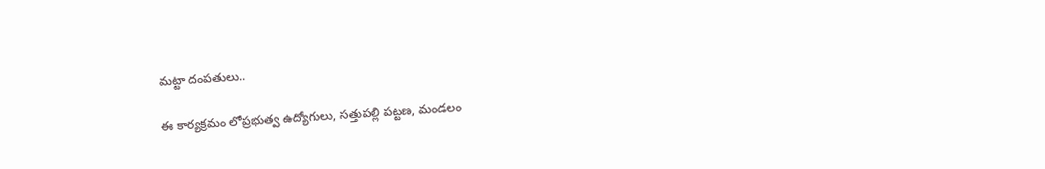మట్టా దంపతులు..

ఈ కార్యక్రమం లోప్రభుత్వ ఉద్యోగులు, సత్తుపల్లి పట్టణ, మండలం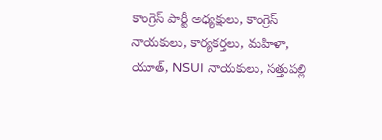కాంగ్రెస్ పార్టీ అధ్యక్షులు, కాంగ్రెస్ నాయకులు, కార్యకర్తలు, మహిళా, యూత్, NSUI నాయకులు, సత్తుపల్లి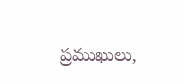ప్రముఖులు,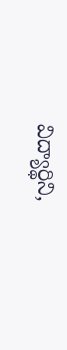విద్యార్థిని,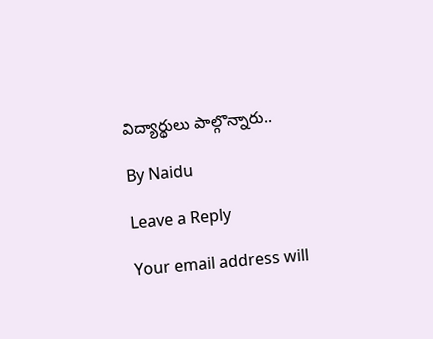విద్యార్థులు పాల్గొన్నారు..

By Naidu

Leave a Reply

Your email address will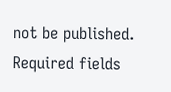not be published. Required fields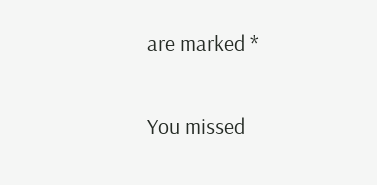are marked *

You missed